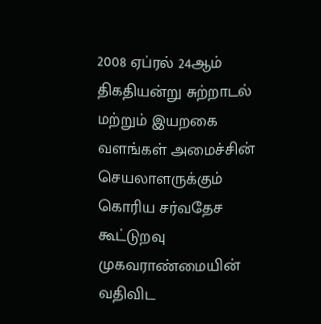2008 ஏப்ரல் 24ஆம் திகதியன்று சுற்றாடல் மற்றும் இயறகை வளங்கள் அமைச்சின் செயலாளருக்கும் கொரிய சர்வதேச கூட்டுறவு முகவராண்மையின் வதிவிட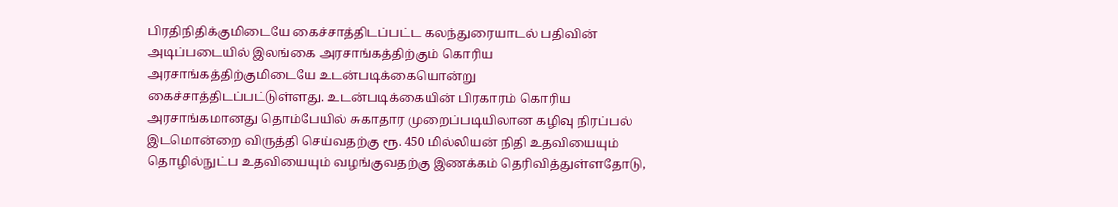பிரதிநிதிக்குமிடையே கைச்சாத்திடப்பட்ட கலந்துரையாடல் பதிவின் அடிப்படையில் இலங்கை அரசாங்கத்திற்கும் கொரிய அரசாங்கத்திற்குமிடையே உடன்படிக்கையொன்று கைச்சாத்திடப்பட்டுள்ளது. உடன்படிக்கையின் பிரகாரம் கொரிய அரசாங்கமானது தொம்பேயில் சுகாதார முறைப்படியிலான கழிவு நிரப்பல் இடமொன்றை விருத்தி செய்வதற்கு ரூ. 450 மில்லியன் நிதி உதவியையும் தொழில்நுட்ப உதவியையும் வழங்குவதற்கு இணக்கம் தெரிவித்துள்ளதோடு,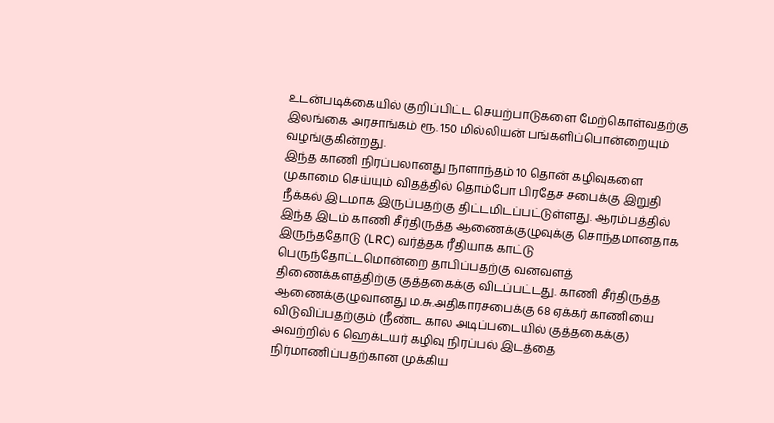உடன்படிக்கையில் குறிப்பிட்ட செயற்பாடுகளை மேற்கொள்வதற்கு இலங்கை அரசாங்கம் ரூ. 150 மில்லியன் பங்களிப்பொன்றையும் வழங்குகின்றது.
இந்த காணி நிரப்பலானது நாளாந்தம் 10 தொன் கழிவுகளை முகாமை செய்யும் விதத்தில் தொம்போ பிரதேச சபைக்கு இறுதி நீக்கல் இடமாக இருப்பதற்கு திட்டமிடப்பட்டுள்ளது. ஆரம்பத்தில் இந்த இடம் காணி சீர்திருத்த ஆணைக்குழுவுக்கு சொந்தமானதாக இருந்ததோடு (LRC) வர்த்தக ரீதியாக காட்டு பெருந்தோட்டமொன்றை தாபிப்பதற்கு வனவளத் திணைக்களத்திற்கு குத்தகைக்கு விடப்பட்டது. காணி சீர்திருத்த ஆணைக்குழுவானது ம.சு.அதிகாரசபைக்கு 68 ஏக்கர் காணியை விடுவிப்பதற்கும் (நீண்ட கால அடிப்படையில் குத்தகைக்கு) அவற்றில் 6 ஹெக்டயர் கழிவு நிரப்பல் இடத்தை நிர்மாணிப்பதற்கான முக்கிய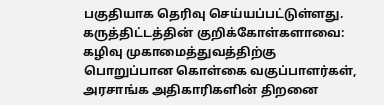பகுதியாக தெரிவு செய்யப்பட்டுள்ளது.
கருத்திட்டத்தின் குறிக்கோள்களாவை:
கழிவு முகாமைத்துவத்திற்கு பொறுப்பான கொள்கை வகுப்பாளர்கள், அரசாங்க அதிகாரிகளின் திறனை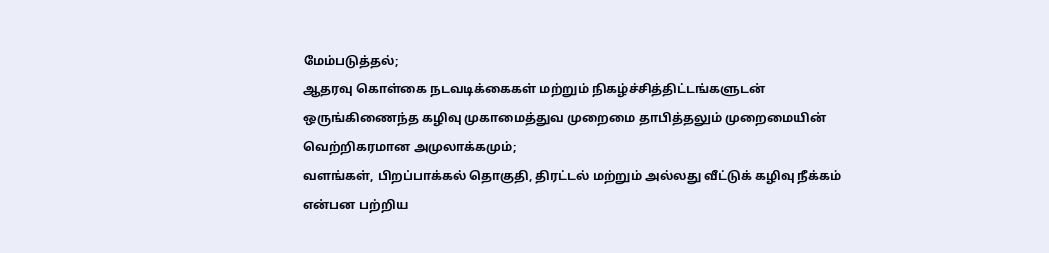மேம்படுத்தல்;
ஆதரவு கொள்கை நடவடிக்கைகள் மற்றும் நிகழ்ச்சித்திட்டங்களுடன் ஒருங்கிணைந்த கழிவு முகாமைத்துவ முறைமை தாபித்தலும் முறைமையின் வெற்றிகரமான அமுலாக்கமும்;
வளங்கள், பிறப்பாக்கல் தொகுதி, திரட்டல் மற்றும் அல்லது வீட்டுக் கழிவு நீக்கம் என்பன பற்றிய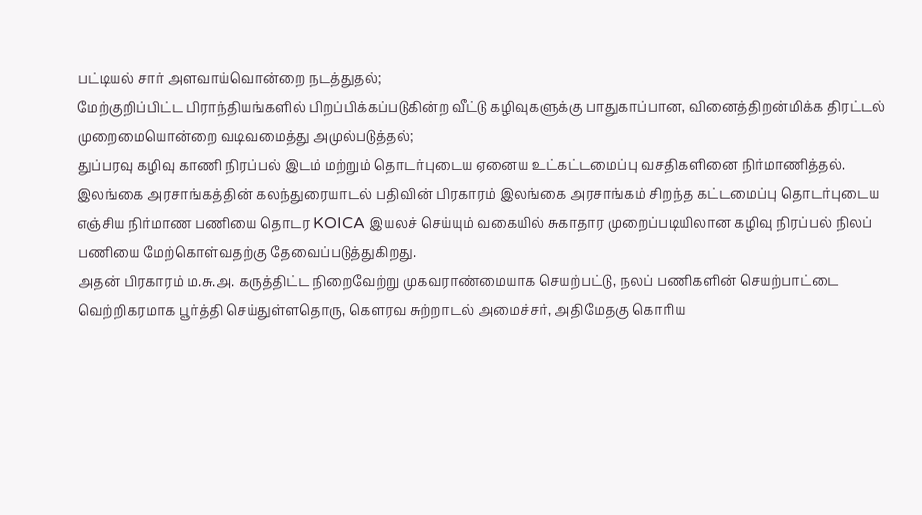பட்டியல் சார் அளவாய்வொன்றை நடத்துதல்;
மேற்குறிப்பிட்ட பிராந்தியங்களில் பிறப்பிக்கப்படுகின்ற வீட்டு கழிவுகளுக்கு பாதுகாப்பான, வினைத்திறன்மிக்க திரட்டல் முறைமையொன்றை வடிவமைத்து அமுல்படுத்தல்;
துப்பரவு கழிவு காணி நிரப்பல் இடம் மற்றும் தொடர்புடைய ஏனைய உட்கட்டமைப்பு வசதிகளினை நிர்மாணித்தல்.
இலங்கை அரசாங்கத்தின் கலந்துரையாடல் பதிவின் பிரகாரம் இலங்கை அரசாங்கம் சிறந்த கட்டமைப்பு தொடர்புடைய எஞ்சிய நிர்மாண பணியை தொடர KOICA இயலச் செய்யும் வகையில் சுகாதார முறைப்படியிலான கழிவு நிரப்பல் நிலப் பணியை மேற்கொள்வதற்கு தேவைப்படுத்துகிறது.
அதன் பிரகாரம் ம.சு.அ. கருத்திட்ட நிறைவேற்று முகவராண்மையாக செயற்பட்டு, நலப் பணிகளின் செயற்பாட்டை வெற்றிகரமாக பூர்த்தி செய்துள்ளதொரு, கௌரவ சுற்றாடல் அமைச்சர், அதிமேதகு கொரிய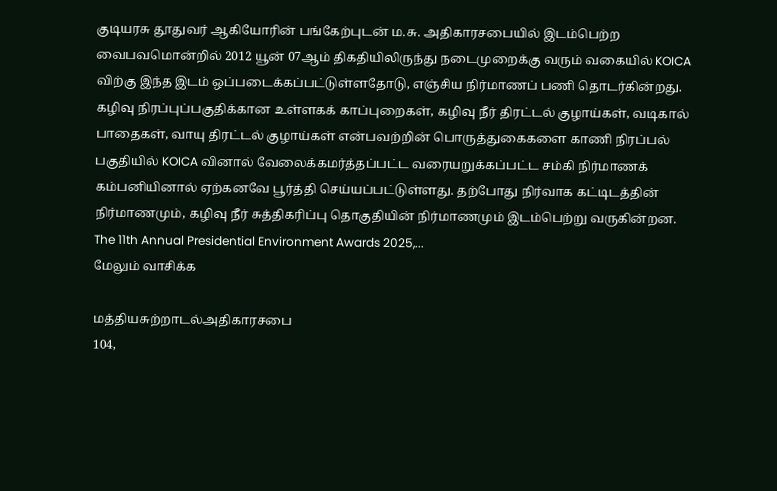குடியரசு தூதுவர் ஆகியோரின் பங்கேற்புடன் ம.சு. அதிகாரசபையில் இடம்பெற்ற வைபவமொன்றில் 2012 யூன் 07ஆம் திகதியிலிருந்து நடைமுறைக்கு வரும் வகையில் KOICA விற்கு இந்த இடம் ஒப்படைக்கப்பட்டுள்ளதோடு, எஞ்சிய நிர்மாணப் பணி தொடர்கின்றது.
கழிவு நிரப்புப்பகுதிக்கான உள்ளகக் காப்புறைகள், கழிவு நீர் திரட்டல் குழாய்கள், வடிகால் பாதைகள், வாயு திரட்டல் குழாய்கள் என்பவற்றின் பொருத்துகைகளை காணி நிரப்பல் பகுதியில் KOICA வினால் வேலைக்கமர்த்தப்பட்ட வரையறுக்கப்பட்ட சம்கி நிர்மாணக் கம்பனியினால் ஏற்கனவே பூர்த்தி செய்யப்பட்டுள்ளது. தற்போது நிர்வாக கட்டிடத்தின் நிர்மாணமும், கழிவு நீர் சுத்திகரிப்பு தொகுதியின் நிர்மாணமும் இடம்பெற்று வருகின்றன.
The 11th Annual Presidential Environment Awards 2025,...
மேலும் வாசிக்க

மத்தியசுற்றாடல்அதிகாரசபை
104,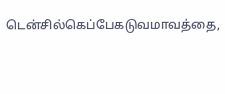டென்சில்கெப்பேகடுவமாவத்தை,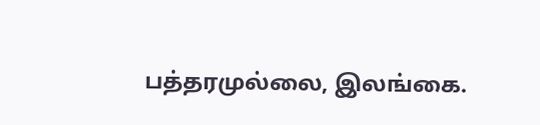பத்தரமுல்லை, இலங்கை.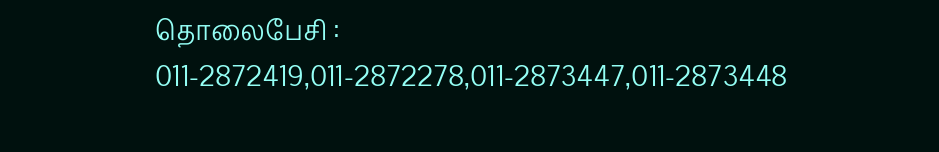தொலைபேசி : 011-2872419,011-2872278,011-2873447,011-2873448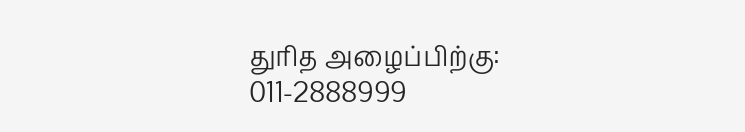துரித அழைப்பிற்கு: 011-2888999